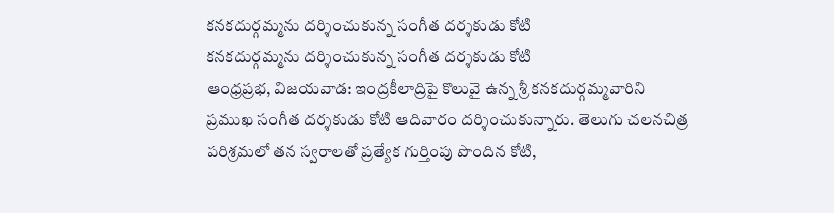కనకదుర్గమ్మను దర్శించుకున్న సంగీత దర్శకుడు కోటి
కనకదుర్గమ్మను దర్శించుకున్న సంగీత దర్శకుడు కోటి
ఆంధ్రప్రభ, విజయవాడ: ఇంద్రకీలాద్రిపై కొలువై ఉన్న శ్రీ కనకదుర్గమ్మవారిని ప్రముఖ సంగీత దర్శకుడు కోటి ఆదివారం దర్శించుకున్నారు. తెలుగు చలనచిత్ర పరిశ్రమలో తన స్వరాలతో ప్రత్యేక గుర్తింపు పొందిన కోటి,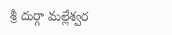శ్రీ దుర్గా మల్లేశ్వర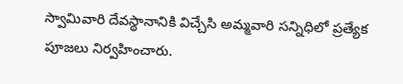స్వామివారి దేవస్థానానికి విచ్చేసి అమ్మవారి సన్నిధిలో ప్రత్యేక పూజలు నిర్వహించారు.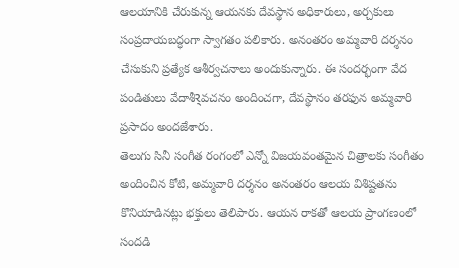ఆలయానికి చేరుకున్న ఆయనకు దేవస్థాన అధికారులు, అర్చకులు సంప్రదాయబద్ధంగా స్వాగతం పలికారు. అనంతరం అమ్మవారి దర్శనం చేసుకుని ప్రత్యేక ఆశీర్వచనాలు అందుకున్నారు. ఈ సందర్భంగా వేద పండితులు వేదాశీર્వచనం అందించగా, దేవస్థానం తరఫున అమ్మవారి ప్రసాదం అందజేశారు.
తెలుగు సినీ సంగీత రంగంలో ఎన్నో విజయవంతమైన చిత్రాలకు సంగీతం అందించిన కోటి, అమ్మవారి దర్శనం అనంతరం ఆలయ విశిష్టతను కొనియాడినట్లు భక్తులు తెలిపారు. ఆయన రాకతో ఆలయ ప్రాంగణంలో సందడి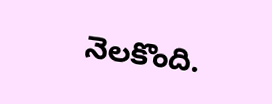నెలకొంది.